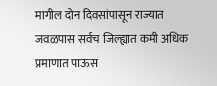मागील दोन दिवसांपासून राज्यात जवळपास सर्वच जिल्ह्यात कमी अधिक प्रमाणात पाऊस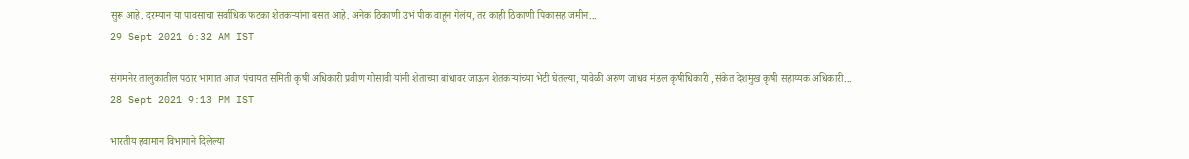सुरू आहे. दरम्यान या पावसाचा सर्वाधिक फटका शेतकऱ्यांना बसत आहे. अनेक ठिकाणी उभं पीक वाहून गेलंय, तर काही ठिकाणी पिकासह जमीन...
29 Sept 2021 6:32 AM IST

संगमनेर तालुकातील पठार भागात आज पंचायत समिती कृषी अधिकारी प्रवीण गोसावी यांनी शेताच्या बांधावर जाऊन शेतकऱ्यांच्या भेटी घेतल्या, यावेळी अरुण जाधव मंडल कृषीधिकारी ,संकेत देशमुख कृषी सहाय्यक अधिकारी...
28 Sept 2021 9:13 PM IST

भारतीय हवामान विभागाने दिलेल्या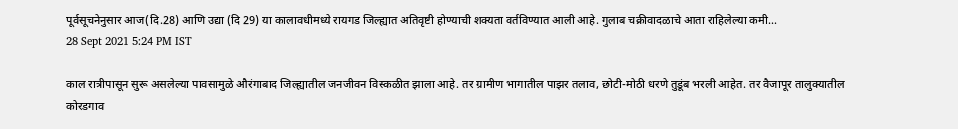पूर्वसूचनेनुसार आज(दि.28) आणि उद्या (दि 29) या कालावधीमध्ये रायगड जिल्ह्यात अतिवृष्टी होण्याची शक्यता वर्तविण्यात आली आहे. गुलाब चक्रीवादळाचे आता राहिलेल्या कमी...
28 Sept 2021 5:24 PM IST

काल रात्रीपासून सुरू असलेल्या पावसामुळे औरंगाबाद जिल्ह्यातील जनजीवन विस्कळीत झाला आहे. तर ग्रामीण भागातील पाझर तलाव, छोटी-मोठी धरणे तुडूंब भरली आहेत. तर वैजापूर तालुक्यातील कोरडगाव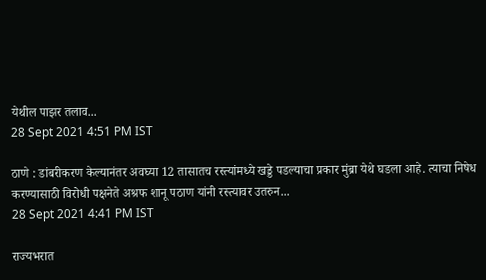येथील पाझर तलाव...
28 Sept 2021 4:51 PM IST

ठाणे : डांबरीकरण केल्यानंतर अवघ्या 12 तासातच रस्त्यांमध्ये खड्डे पडल्याचा प्रकार मुंब्रा येथे घडला आहे. त्याचा निषेध करण्यासाठी विरोधी पक्षनेते अश्रफ शानू पठाण यांनी रस्त्यावर उतरुन...
28 Sept 2021 4:41 PM IST

राज्यभरात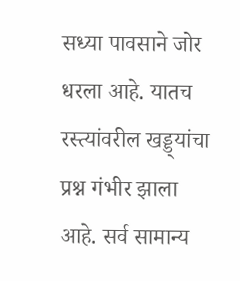सध्या पावसाने जोर धरला आहे. यातच रस्त्यांवरील खड्ड्यांचा प्रश्न गंभीर झाला आहे. सर्व सामान्य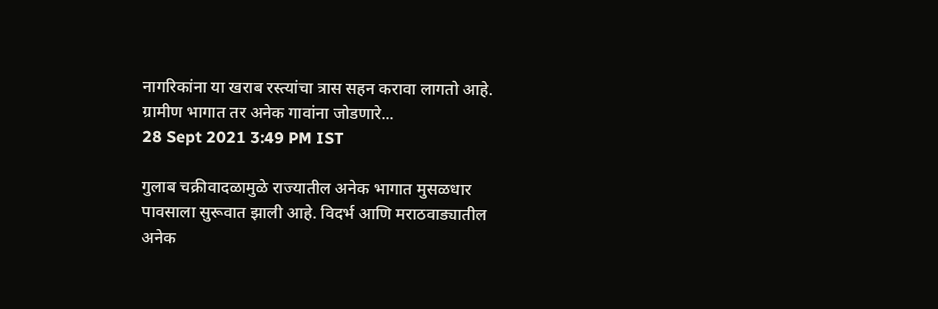नागरिकांना या खराब रस्त्यांचा त्रास सहन करावा लागतो आहे. ग्रामीण भागात तर अनेक गावांना जोडणारे...
28 Sept 2021 3:49 PM IST

गुलाब चक्रीवादळामुळे राज्यातील अनेक भागात मुसळधार पावसाला सुरूवात झाली आहे. विदर्भ आणि मराठवाड्यातील अनेक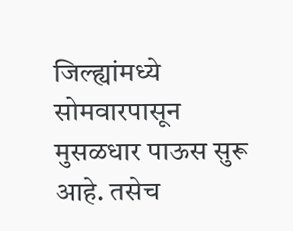जिल्ह्यांमध्ये सोमवारपासून मुसळधार पाऊस सुरू आहे. तसेच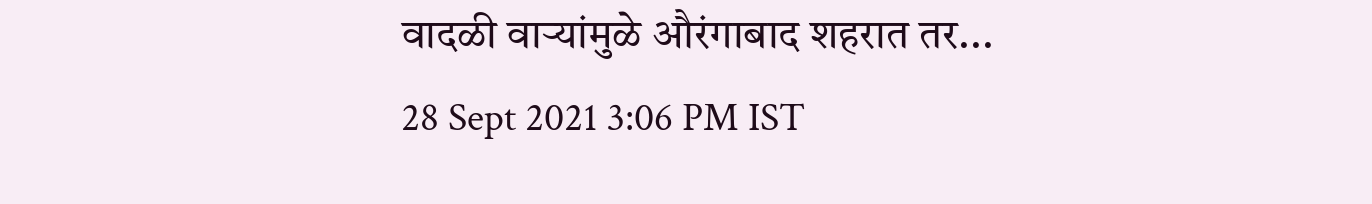वादळी वाऱ्यांमुळे औरंगाबाद शहरात तर...
28 Sept 2021 3:06 PM IST